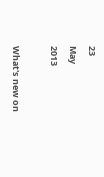23
May
2013

What's new on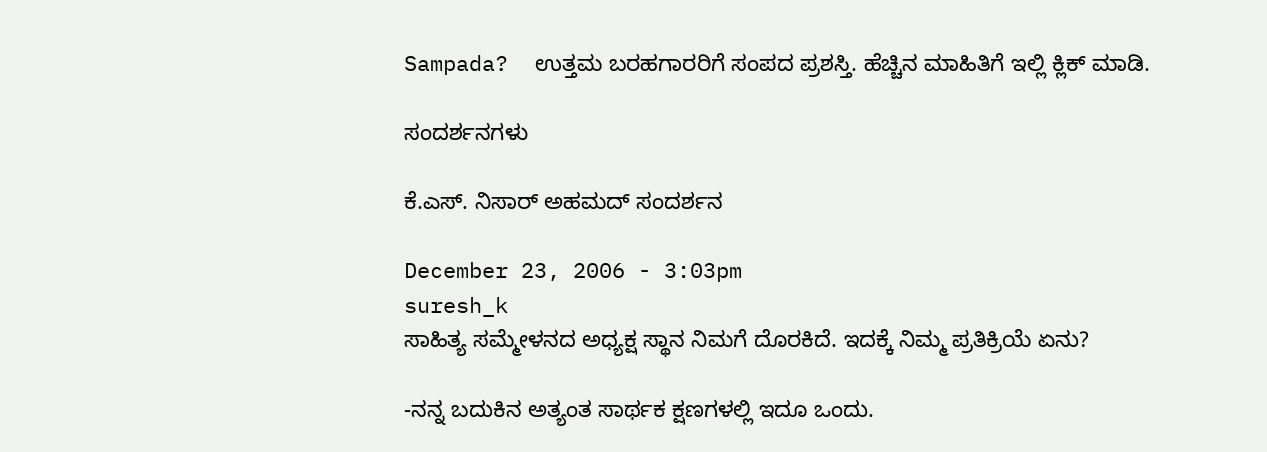Sampada?  ಉತ್ತಮ ಬರಹಗಾರರಿಗೆ ಸಂಪದ ಪ್ರಶಸ್ತಿ. ಹೆಚ್ಚಿನ ಮಾಹಿತಿಗೆ ಇಲ್ಲಿ ಕ್ಲಿಕ್ ಮಾಡಿ.

ಸಂದರ್ಶನಗಳು

ಕೆ.ಎಸ್‌. ನಿಸಾರ್‌ ಅಹಮದ್‌ ಸಂದರ್ಶನ

December 23, 2006 - 3:03pm
suresh_k
ಸಾಹಿತ್ಯ ಸಮ್ಮೇಳನದ ಅಧ್ಯಕ್ಷ ಸ್ಥಾನ ನಿಮಗೆ ದೊರಕಿದೆ. ಇದಕ್ಕೆ ನಿಮ್ಮ ಪ್ರತಿಕ್ರಿಯೆ ಏನು?

-ನನ್ನ ಬದುಕಿನ ಅತ್ಯಂತ ಸಾರ್ಥಕ ಕ್ಷಣಗಳಲ್ಲಿ ಇದೂ ಒಂದು.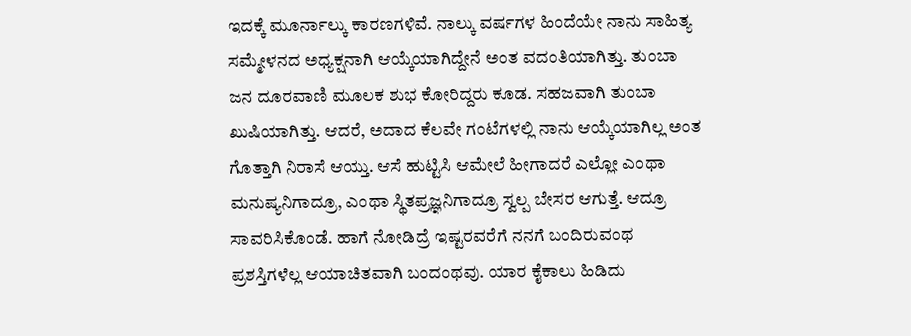ಇದಕ್ಕೆ ಮೂರ್ನಾಲ್ಕು ಕಾರಣಗಳಿವೆ. ನಾಲ್ಕು ವರ್ಷಗಳ ಹಿಂದೆಯೇ ನಾನು ಸಾಹಿತ್ಯ ಸಮ್ಮೇಳನದ ಅಧ್ಯಕ್ಷನಾಗಿ ಆಯ್ಕೆಯಾಗಿದ್ದೇನೆ ಅಂತ ವದಂತಿಯಾಗಿತ್ತು. ತುಂಬಾ ಜನ ದೂರವಾಣಿ ಮೂಲಕ ಶುಭ ಕೋರಿದ್ದರು ಕೂಡ. ಸಹಜವಾಗಿ ತುಂಬಾ ಖುಷಿಯಾಗಿತ್ತು. ಆದರೆ, ಅದಾದ ಕೆಲವೇ ಗಂಟೆಗಳಲ್ಲಿ ನಾನು ಆಯ್ಕೆಯಾಗಿಲ್ಲ ಅಂತ ಗೊತ್ತಾಗಿ ನಿರಾಸೆ ಆಯ್ತು. ಆಸೆ ಹುಟ್ಟಿಸಿ ಆಮೇಲೆ ಹೀಗಾದರೆ ಎಲ್ಲೋ ಎಂಥಾ ಮನುಷ್ಯನಿಗಾದ್ರೂ, ಎಂಥಾ ಸ್ಥಿತಪ್ರಜ್ಞನಿಗಾದ್ರೂ ಸ್ವಲ್ಪ ಬೇಸರ ಆಗುತ್ತೆ. ಆದ್ರೂ ಸಾವರಿಸಿಕೊಂಡೆ. ಹಾಗೆ ನೋಡಿದ್ರೆ ಇಷ್ಟರವರೆಗೆ ನನಗೆ ಬಂದಿರುವಂಥ ಪ್ರಶಸ್ತಿಗಳೆಲ್ಲ ಆಯಾಚಿತವಾಗಿ ಬಂದಂಥವು. ಯಾರ ಕೈಕಾಲು ಹಿಡಿದು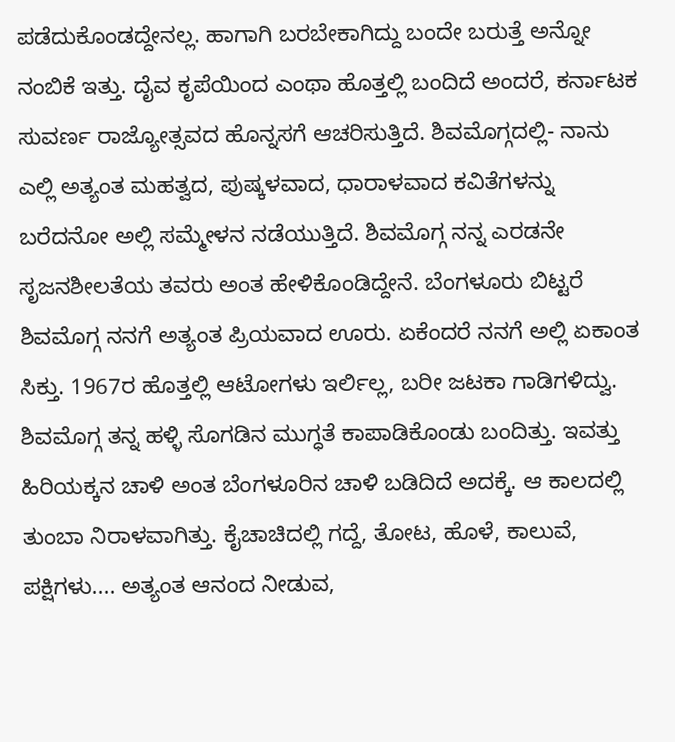ಪಡೆದುಕೊಂಡದ್ದೇನಲ್ಲ. ಹಾಗಾಗಿ ಬರಬೇಕಾಗಿದ್ದು ಬಂದೇ ಬರುತ್ತೆ ಅನ್ನೋ ನಂಬಿಕೆ ಇತ್ತು. ದೈವ ಕೃಪೆಯಿಂದ ಎಂಥಾ ಹೊತ್ತಲ್ಲಿ ಬಂದಿದೆ ಅಂದರೆ, ಕರ್ನಾಟಕ ಸುವರ್ಣ ರಾಜ್ಯೋತ್ಸವದ ಹೊನ್ನಸಗೆ ಆಚರಿಸುತ್ತಿದೆ. ಶಿವಮೊಗ್ಗದಲ್ಲಿ- ನಾನು ಎಲ್ಲಿ ಅತ್ಯಂತ ಮಹತ್ವದ, ಪುಷ್ಕಳವಾದ, ಧಾರಾಳವಾದ ಕವಿತೆಗಳನ್ನು ಬರೆದನೋ ಅಲ್ಲಿ ಸಮ್ಮೇಳನ ನಡೆಯುತ್ತಿದೆ. ಶಿವಮೊಗ್ಗ ನನ್ನ ಎರಡನೇ ಸೃಜನಶೀಲತೆಯ ತವರು ಅಂತ ಹೇಳಿಕೊಂಡಿದ್ದೇನೆ. ಬೆಂಗಳೂರು ಬಿಟ್ಟರೆ ಶಿವಮೊಗ್ಗ ನನಗೆ ಅತ್ಯಂತ ಪ್ರಿಯವಾದ ಊರು. ಏಕೆಂದರೆ ನನಗೆ ಅಲ್ಲಿ ಏಕಾಂತ ಸಿಕ್ತು. 1967ರ ಹೊತ್ತಲ್ಲಿ ಆಟೋಗಳು ಇರ್ಲಿಲ್ಲ, ಬರೀ ಜಟಕಾ ಗಾಡಿಗಳಿದ್ವು. ಶಿವಮೊಗ್ಗ ತನ್ನ ಹಳ್ಳಿ ಸೊಗಡಿನ ಮುಗ್ಧತೆ ಕಾಪಾಡಿಕೊಂಡು ಬಂದಿತ್ತು. ಇವತ್ತು ಹಿರಿಯಕ್ಕನ ಚಾಳಿ ಅಂತ ಬೆಂಗಳೂರಿನ ಚಾಳಿ ಬಡಿದಿದೆ ಅದಕ್ಕೆ. ಆ ಕಾಲದಲ್ಲಿ ತುಂಬಾ ನಿರಾಳವಾಗಿತ್ತು. ಕೈಚಾಚಿದಲ್ಲಿ ಗದ್ದೆ, ತೋಟ, ಹೊಳೆ, ಕಾಲುವೆ, ಪಕ್ಷಿಗಳು.... ಅತ್ಯಂತ ಆನಂದ ನೀಡುವ,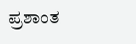ಪ್ರಶಾಂತ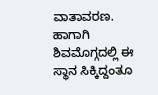ವಾತಾವರಣ. ಹಾಗಾಗಿ ಶಿವಮೊಗ್ಗದಲ್ಲಿ ಈ ಸ್ಥಾನ ಸಿಕ್ಕಿದ್ದಂತೂ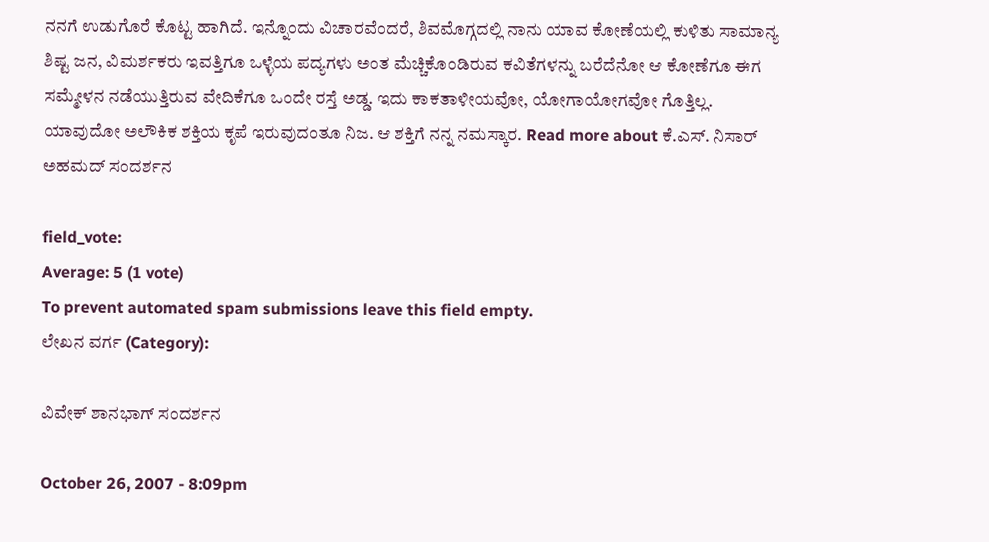ನನಗೆ ಉಡುಗೊರೆ ಕೊಟ್ಟ ಹಾಗಿದೆ. ಇನ್ನೊಂದು ವಿಚಾರವೆಂದರೆ, ಶಿವಮೊಗ್ಗದಲ್ಲಿ ನಾನು ಯಾವ ಕೋಣೆಯಲ್ಲಿ ಕುಳಿತು ಸಾಮಾನ್ಯ ಶಿಷ್ಟ ಜನ, ವಿಮರ್ಶಕರು ಇವತ್ತಿಗೂ ಒಳ್ಳೆಯ ಪದ್ಯಗಳು ಅಂತ ಮೆಚ್ಚಿಕೊಂಡಿರುವ ಕವಿತೆಗಳನ್ನು ಬರೆದೆನೋ ಆ ಕೋಣೆಗೂ ಈಗ ಸಮ್ಮೇಳನ ನಡೆಯುತ್ತಿರುವ ವೇದಿಕೆಗೂ ಒಂದೇ ರಸ್ತೆ ಅಡ್ಡ. ಇದು ಕಾಕತಾಳೀಯವೋ, ಯೋಗಾಯೋಗವೋ ಗೊತ್ತಿಲ್ಲ. ಯಾವುದೋ ಅಲೌಕಿಕ ಶಕ್ತಿಯ ಕೃಪೆ ಇರುವುದಂತೂ ನಿಜ. ಆ ಶಕ್ತಿಗೆ ನನ್ನ ನಮಸ್ಕಾರ. Read more about ಕೆ.ಎಸ್‌. ನಿಸಾರ್‌ ಅಹಮದ್‌ ಸಂದರ್ಶನ

field_vote:
Average: 5 (1 vote)
To prevent automated spam submissions leave this field empty.
ಲೇಖನ ವರ್ಗ (Category):

ವಿವೇಕ್ ಶಾನಭಾಗ್ ಸಂದರ್ಶನ

October 26, 2007 - 8:09pm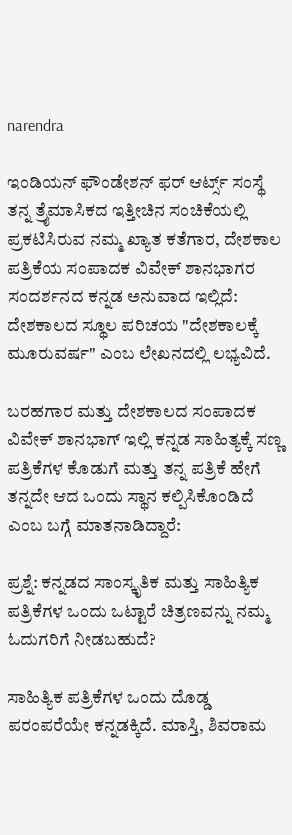narendra

ಇಂಡಿಯನ್ ಫೌಂಡೇಶನ್ ಫರ್ ಆರ್ಟ್ಸ್ ಸಂಸ್ಥೆ ತನ್ನ ತ್ರೈಮಾಸಿಕದ ಇತ್ತೀಚಿನ ಸಂಚಿಕೆಯಲ್ಲಿ ಪ್ರಕಟಿಸಿರುವ ನಮ್ಮ ಖ್ಯಾತ ಕತೆಗಾರ, ದೇಶಕಾಲ ಪತ್ರಿಕೆಯ ಸಂಪಾದಕ ವಿವೇಕ್ ಶಾನಭಾಗರ ಸಂದರ್ಶನದ ಕನ್ನಡ ಅನುವಾದ ಇಲ್ಲಿದೆ: ದೇಶಕಾಲದ ಸ್ಥೂಲ ಪರಿಚಯ "ದೇಶಕಾಲಕ್ಕೆ ಮೂರುವರ್ಷ" ಎಂಬ ಲೇಖನದಲ್ಲಿ ಲಭ್ಯವಿದೆ.

ಬರಹಗಾರ ಮತ್ತು ದೇಶಕಾಲದ ಸಂಪಾದಕ ವಿವೇಕ್ ಶಾನಭಾಗ್ ಇಲ್ಲಿ ಕನ್ನಡ ಸಾಹಿತ್ಯಕ್ಕೆ ಸಣ್ಣ ಪತ್ರಿಕೆಗಳ ಕೊಡುಗೆ ಮತ್ತು ತನ್ನ ಪತ್ರಿಕೆ ಹೇಗೆ ತನ್ನದೇ ಆದ ಒಂದು ಸ್ಥಾನ ಕಲ್ಪಿಸಿಕೊಂಡಿದೆ ಎಂಬ ಬಗ್ಗೆ ಮಾತನಾಡಿದ್ದಾರೆ:

ಪ್ರಶ್ನೆ: ಕನ್ನಡದ ಸಾಂಸ್ಕೃತಿಕ ಮತ್ತು ಸಾಹಿತ್ಯಿಕ ಪತ್ರಿಕೆಗಳ ಒಂದು ಒಟ್ಟಾರೆ ಚಿತ್ರಣವನ್ನು ನಮ್ಮ ಓದುಗರಿಗೆ ನೀಡಬಹುದೆ?

ಸಾಹಿತ್ಯಿಕ ಪತ್ರಿಕೆಗಳ ಒಂದು ದೊಡ್ಡ ಪರಂಪರೆಯೇ ಕನ್ನಡಕ್ಕಿದೆ. ಮಾಸ್ತಿ, ಶಿವರಾಮ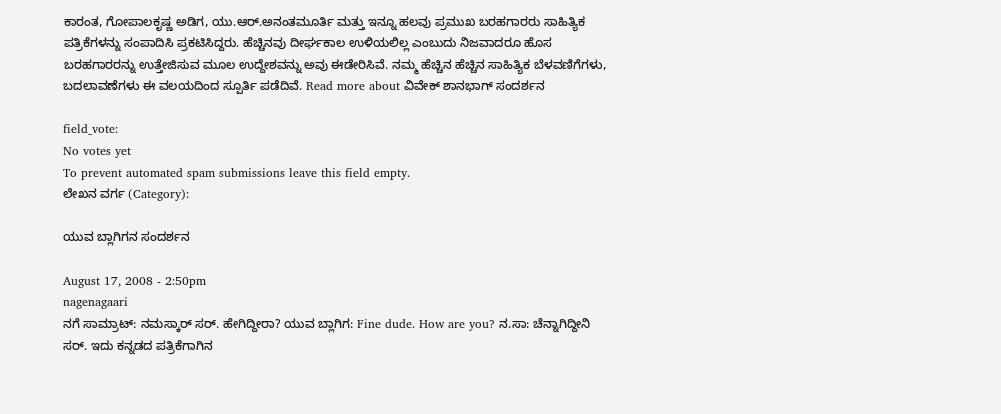ಕಾರಂತ, ಗೋಪಾಲಕೃಷ್ಣ ಅಡಿಗ, ಯು.ಆರ್.ಅನಂತಮೂರ್ತಿ ಮತ್ತು ಇನ್ನೂ ಹಲವು ಪ್ರಮುಖ ಬರಹಗಾರರು ಸಾಹಿತ್ಯಿಕ ಪತ್ರಿಕೆಗಳನ್ನು ಸಂಪಾದಿಸಿ ಪ್ರಕಟಿಸಿದ್ದರು. ಹೆಚ್ಚಿನವು ದೀರ್ಘಕಾಲ ಉಳಿಯಲಿಲ್ಲ ಎಂಬುದು ನಿಜವಾದರೂ ಹೊಸ ಬರಹಗಾರರನ್ನು ಉತ್ತೇಜಿಸುವ ಮೂಲ ಉದ್ದೇಶವನ್ನು ಅವು ಈಡೇರಿಸಿವೆ. ನಮ್ಮ ಹೆಚ್ಚಿನ ಹೆಚ್ಚಿನ ಸಾಹಿತ್ಯಿಕ ಬೆಳವಣಿಗೆಗಳು, ಬದಲಾವಣೆಗಳು ಈ ವಲಯದಿಂದ ಸ್ಪೂರ್ತಿ ಪಡೆದಿವೆ. Read more about ವಿವೇಕ್ ಶಾನಭಾಗ್ ಸಂದರ್ಶನ

field_vote:
No votes yet
To prevent automated spam submissions leave this field empty.
ಲೇಖನ ವರ್ಗ (Category):

ಯುವ ಬ್ಲಾಗಿಗನ ಸಂದರ್ಶನ

August 17, 2008 - 2:50pm
nagenagaari
ನಗೆ ಸಾಮ್ರಾಟ್: ನಮಸ್ಕಾರ್ ಸರ್. ಹೇಗಿದ್ದೀರಾ? ಯುವ ಬ್ಲಾಗಿಗ: Fine dude. How are you? ನ.ಸಾ: ಚೆನ್ನಾಗಿದ್ದೀನಿ ಸರ್. ಇದು ಕನ್ನಡದ ಪತ್ರಿಕೆಗಾಗಿನ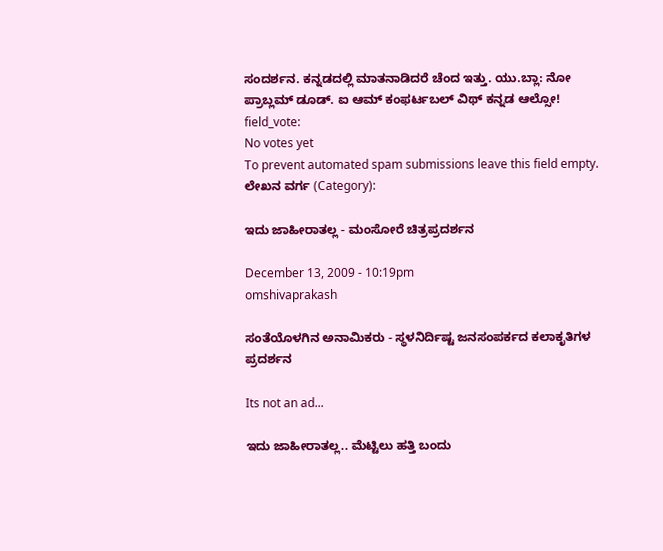ಸಂದರ್ಶನ. ಕನ್ನಡದಲ್ಲಿ ಮಾತನಾಡಿದರೆ ಚೆಂದ ಇತ್ತು. ಯು.ಬ್ಲಾ: ನೋ ಪ್ರಾಬ್ಲಮ್ ಡೂಡ್. ಐ ಆಮ್ ಕಂಫರ್ಟಬಲ್ ವಿಥ್ ಕನ್ನಡ ಆಲ್ಸೋ!
field_vote:
No votes yet
To prevent automated spam submissions leave this field empty.
ಲೇಖನ ವರ್ಗ (Category):

ಇದು ಜಾಹೀರಾತಲ್ಲ - ಮಂಸೋರೆ ಚಿತ್ರಪ್ರದರ್ಶನ

December 13, 2009 - 10:19pm
omshivaprakash

ಸಂತೆಯೊಳಗಿನ ಅನಾಮಿಕರು - ಸ್ಥಳನಿರ್ದಿಷ್ಟ ಜನಸಂಪರ್ಕದ ಕಲಾಕೃತಿಗಳ ಪ್ರದರ್ಶನ

Its not an ad...

ಇದು ಜಾಹೀರಾತಲ್ಲ.. ಮೆಟ್ಟಿಲು ಹತ್ತಿ ಬಂದು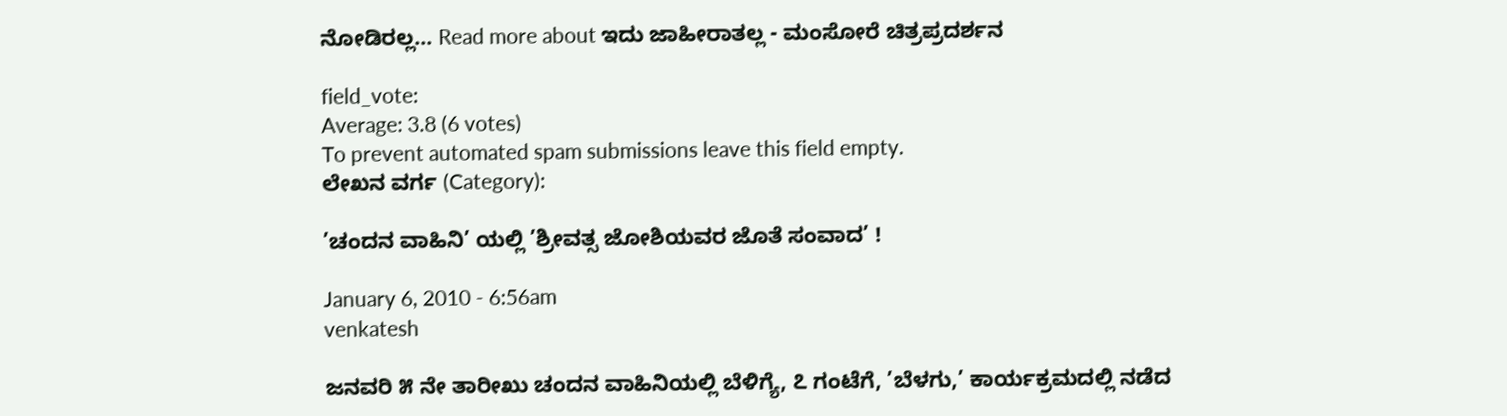ನೋಡಿರಲ್ಲ... Read more about ಇದು ಜಾಹೀರಾತಲ್ಲ - ಮಂಸೋರೆ ಚಿತ್ರಪ್ರದರ್ಶನ

field_vote:
Average: 3.8 (6 votes)
To prevent automated spam submissions leave this field empty.
ಲೇಖನ ವರ್ಗ (Category):

’ಚಂದನ ವಾಹಿನಿ’ ಯಲ್ಲಿ ’ಶ್ರೀವತ್ಸ ಜೋಶಿಯವರ ಜೊತೆ ಸಂವಾದ’ !

January 6, 2010 - 6:56am
venkatesh

ಜನವರಿ ೫ ನೇ ತಾರೀಖು ಚಂದನ ವಾಹಿನಿಯಲ್ಲಿ ಬೆಳಿಗ್ಯೆ, ೭ ಗಂಟೆಗೆ, ’ಬೆಳಗು,’ ಕಾರ್ಯಕ್ರಮದಲ್ಲಿ ನಡೆದ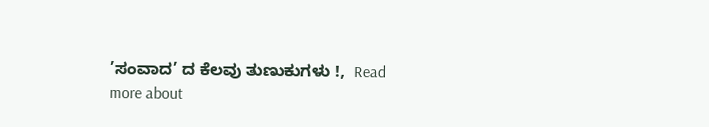’ಸಂವಾದ’ ದ ಕೆಲವು ತುಣುಕುಗಳು !,  Read more about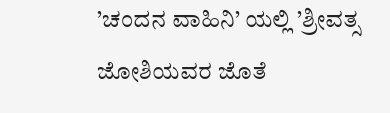’ಚಂದನ ವಾಹಿನಿ’ ಯಲ್ಲಿ ’ಶ್ರೀವತ್ಸ ಜೋಶಿಯವರ ಜೊತೆ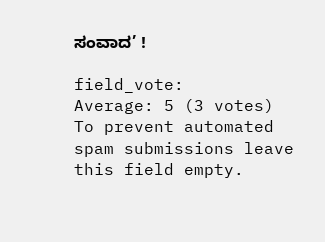ಸಂವಾದ’ !

field_vote:
Average: 5 (3 votes)
To prevent automated spam submissions leave this field empty.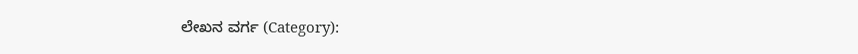ಲೇಖನ ವರ್ಗ (Category):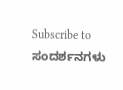Subscribe to ಸಂದರ್ಶನಗಳು